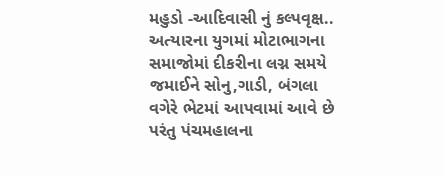મહુડો -આદિવાસી નું કલ્પવૃક્ષ.. અત્યારના યુગમાં મોટાભાગના સમાજોમાં દીકરીના લગ્ન સમયે જમાઈને સોનુ,ગાડી, બંગલા વગેરે ભેટમાં આપવામાં આવે છે પરંતુ પંચમહાલના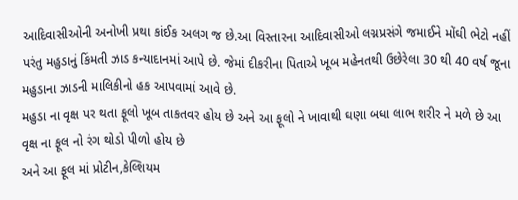આદિવાસીઓની અનોખી પ્રથા કાંઈક અલગ જ છે.આ વિસ્તારના આદિવાસીઓ લગ્નપ્રસંગે જમાઈને મોંઘી ભેટો નહીં પરંતુ મહુડાનું કિંમતી ઝાડ કન્યાદાનમાં આપે છે. જેમાં દીકરીના પિતાએ ખૂબ મહેનતથી ઉછેરેલા 30 થી 40 વર્ષ જૂના મહુડાના ઝાડની માલિકીનો હક આપવામાં આવે છે.
મહુડા ના વૃક્ષ પર થતા ફૂલો ખૂબ તાકતવર હોય છે અને આ ફૂલો ને ખાવાથી ઘણા બધા લાભ શરીર ને મળે છે આ વૃક્ષ ના ફૂલ નો રંગ થોડો પીળો હોય છે
અને આ ફૂલ માં પ્રોટીન,કેલ્શિયમ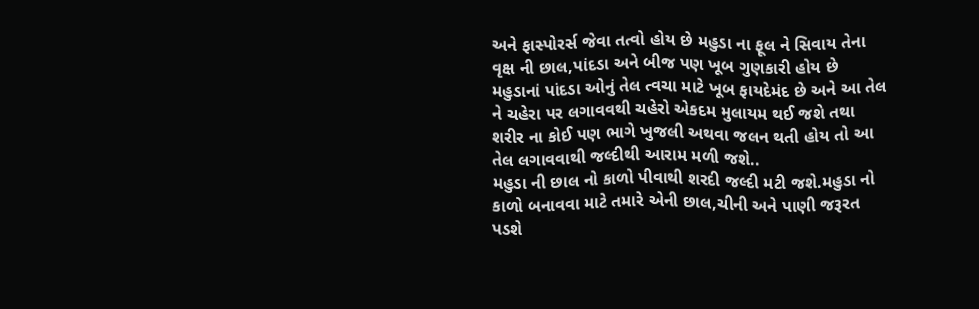અને ફાસ્પોરર્સ જેવા તત્વો હોય છે મહુડા ના ફૂલ ને સિવાય તેના વૃક્ષ ની છાલ,પાંદડા અને બીજ પણ ખૂબ ગુણકારી હોય છે
મહુડાનાં પાંદડા ઓનું તેલ ત્વચા માટે ખૂબ ફાયદેમંદ છે અને આ તેલ ને ચહેરા પર લગાવવથી ચહેરો એકદમ મુલાયમ થઈ જશે તથા શરીર ના કોઈ પણ ભાગે ખુજલી અથવા જલન થતી હોય તો આ તેલ લગાવવાથી જલ્દીથી આરામ મળી જશે..
મહુડા ની છાલ નો કાળો પીવાથી શરદી જલ્દી મટી જશે.મહુડા નો કાળો બનાવવા માટે તમારે એની છાલ,ચીની અને પાણી જરૂરત પડશે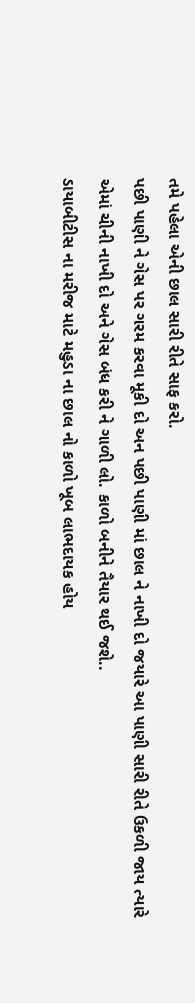તમે પહેલા એની છાલ સારી રીતે સાફ કરો.
પછી પાણી ને ગેસ પર ગરમ કરવા મૂકી દો અન પછી પાણી માં છાલ ને નાખી દો જયારે આ પાણી સારી રીતે ઉકળી જાય ત્યારે એમાં ચીની નાખી દો અને ગેસ બંધ કરી ને ગાળી લો. કાળો બનીને તૈયાર થઈ જશે..
ડાયાબીટીસ ના મરીજ માટે મહુડા ના છાલ નો કાળો ખૂબ લાભદાયક હોય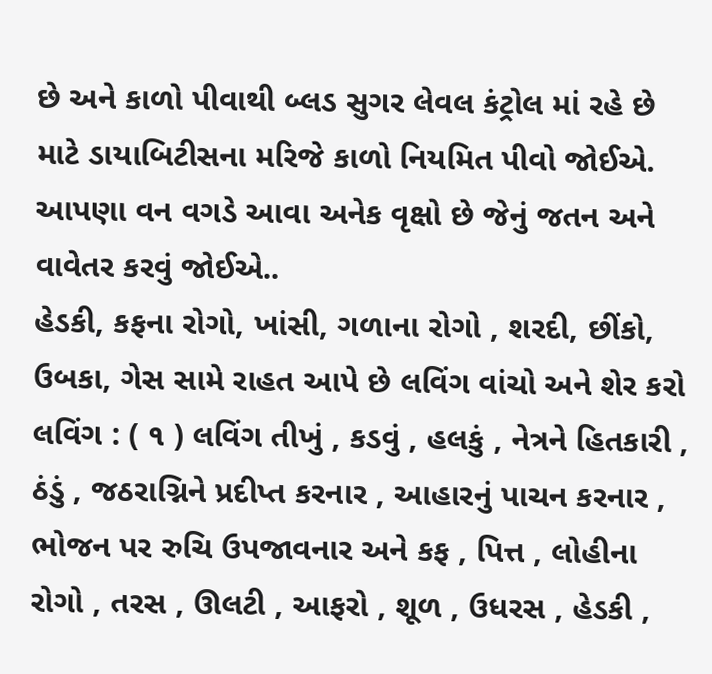છે અને કાળો પીવાથી બ્લડ સુગર લેવલ કંટ્રોલ માં રહે છે માટે ડાયાબિટીસના મરિજે કાળો નિયમિત પીવો જોઈએ. આપણા વન વગડે આવા અનેક વૃક્ષો છે જેનું જતન અને વાવેતર કરવું જોઈએ..
હેડકી, કફના રોગો, ખાંસી, ગળાના રોગો , શરદી, છીંકો, ઉબકા, ગેસ સામે રાહત આપે છે લવિંગ વાંચો અને શેર કરો
લવિંગ : ( ૧ ) લવિંગ તીખું , કડવું , હલકું , નેત્રને હિતકારી , ઠંડું , જઠરાગ્નિને પ્રદીપ્ત કરનાર , આહારનું પાચન કરનાર , ભોજન પર રુચિ ઉપજાવનાર અને કફ , પિત્ત , લોહીના રોગો , તરસ , ઊલટી , આફરો , શૂળ , ઉધરસ , હેડકી ,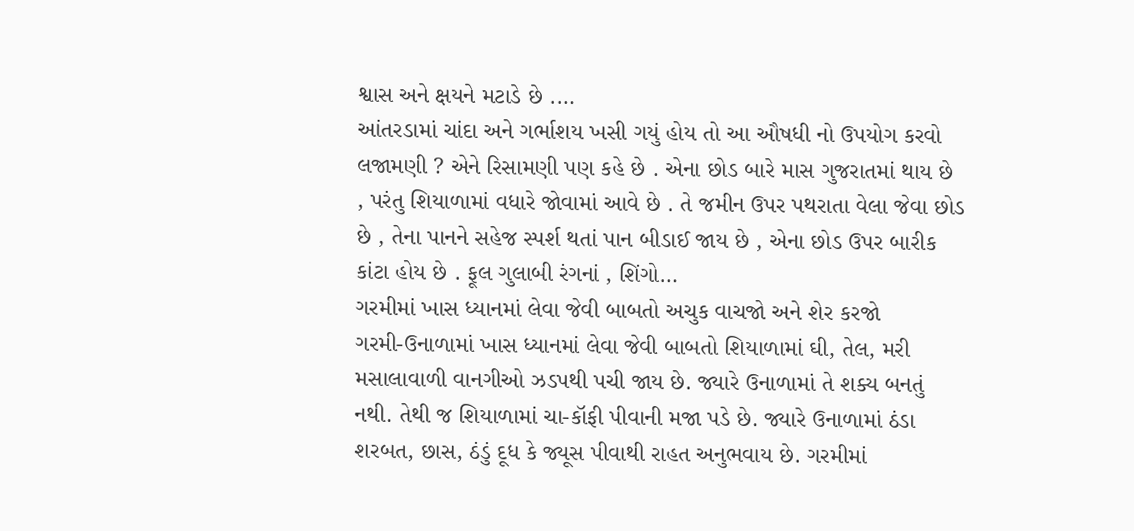શ્વાસ અને ક્ષયને મટાડે છે .…
આંતરડામાં ચાંદા અને ગર્ભાશય ખસી ગયું હોય તો આ ઔષધી નો ઉપયોગ કરવો
લજામણી ? એને રિસામણી પણ કહે છે . એના છોડ બારે માસ ગુજરાતમાં થાય છે , પરંતુ શિયાળામાં વધારે જોવામાં આવે છે . તે જમીન ઉપર પથરાતા વેલા જેવા છોડ છે , તેના પાનને સહેજ સ્પર્શ થતાં પાન બીડાઈ જાય છે , એના છોડ ઉપર બારીક કાંટા હોય છે . ફૂલ ગુલાબી રંગનાં , શિંગો…
ગરમીમાં ખાસ ધ્યાનમાં લેવા જેવી બાબતો અચુક વાચજો અને શેર કરજો
ગરમી-ઉનાળામાં ખાસ ધ્યાનમાં લેવા જેવી બાબતો શિયાળામાં ઘી, તેલ, મરી મસાલાવાળી વાનગીઓ ઝડપથી પચી જાય છે. જ્યારે ઉનાળામાં તે શક્ય બનતું નથી. તેથી જ શિયાળામાં ચા-કૉફી પીવાની મજા પડે છે. જ્યારે ઉનાળામાં ઠંડા શરબત, છાસ, ઠંડું દૂધ કે જ્યૂસ પીવાથી રાહત અનુભવાય છે. ગરમીમાં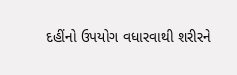દહીંનો ઉપયોગ વધારવાથી શરીરને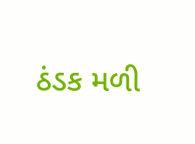ઠંડક મળી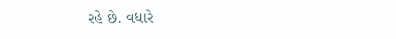રહે છે. વધારે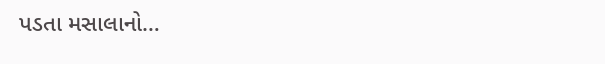પડતા મસાલાનો…